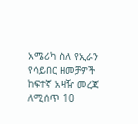አሜሪካ ስለ የኢራን የሳይበር ዘመቻዎች ከፍተኛ አዛዥ መረጃ ለሚሰጥ 10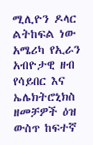ሚሊዮን ዶላር ልትከፍል ነው
አሜሪካ የኢራን አብዮታዊ ዘብ የሳይበር እና ኤሌክትሮኒክስ ዘመቻዎች ዕዝ ውስጥ ከፍተኛ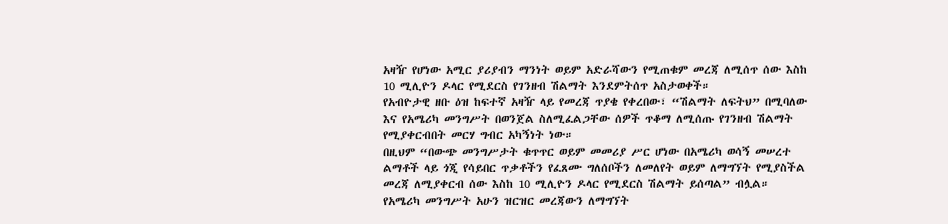አዛዥ የሆነው አሚር ያሪያብን ማንነት ወይም አድራሻውን የሚጠቁም መረጃ ለሚሰጥ ሰው እስከ 10 ሚሊዮን ዶላር የሚደርስ የገንዘብ ሽልማት እንደምትሰጥ አስታወቀች።
የአብዮታዊ ዘቡ ዕዝ ከፍተኛ አዛዥ ላይ የመረጃ ጥያቄ የቀረበው፣ “ሽልማት ለፍትህ” በሚባለው እና የአሜሪካ መንግሥት በወንጀል ስለሚፈልጋቸው ሰዎች ጥቆማ ለሚሰጡ የገንዘብ ሽልማት የሚያቀርብበት መርሃ ግብር አካኝነት ነው።
በዚህም “በውጭ መንግሥታት ቁጥጥር ወይም መመሪያ ሥር ሆነው በአሜሪካ ወሳኝ መሠረተ ልማቶች ላይ ጎጂ የሳይበር ጥቃቶችን የፈጸሙ ግለሰቦችን ለመለየት ወይም ለማግኘት የሚያስችል መረጃ ለሚያቀርብ ሰው እስከ 10 ሚሊዮን ዶላር የሚደርስ ሽልማት ይሰጣል” ብሏል።
የአሜሪካ መንግሥት አሁን ዝርዝር መረጃውን ለማግኘት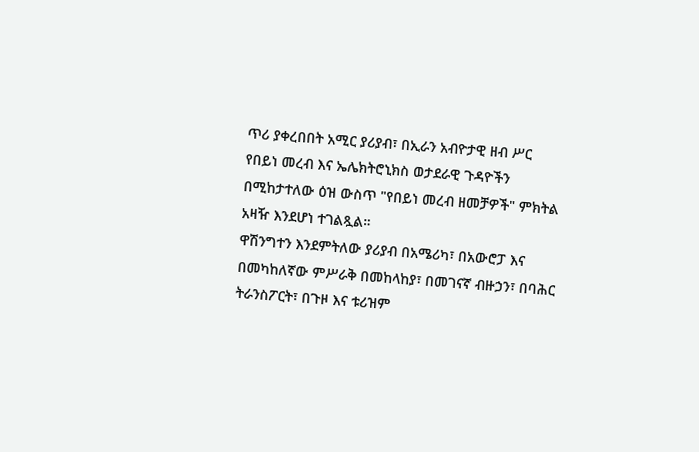ጥሪ ያቀረበበት አሚር ያሪያብ፣ በኢራን አብዮታዊ ዘብ ሥር የበይነ መረብ እና ኤሌክትሮኒክስ ወታደራዊ ጉዳዮችን በሚከታተለው ዕዝ ውስጥ "የበይነ መረብ ዘመቻዎች" ምክትል አዛዥ እንደሆነ ተገልጿል።
ዋሽንግተን እንደምትለው ያሪያብ በአሜሪካ፣ በአውሮፓ እና በመካከለኛው ምሥራቅ በመከላከያ፣ በመገናኛ ብዙኃን፣ በባሕር ትራንስፖርት፣ በጉዞ እና ቱሪዝም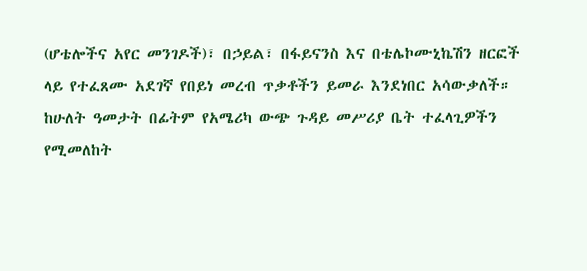(ሆቴሎችና አየር መንገዶች)፣ በኃይል፣ በፋይናንስ እና በቴሌኮሙኒኬሽን ዘርፎች ላይ የተፈጸሙ አደገኛ የበይነ መረብ ጥቃቶችን ይመራ እንደነበር አሳውቃለች።
ከሁለት ዓመታት በፊትም የአሜሪካ ውጭ ጉዳይ መሥሪያ ቤት ተፈላጊዎችን የሚመለከት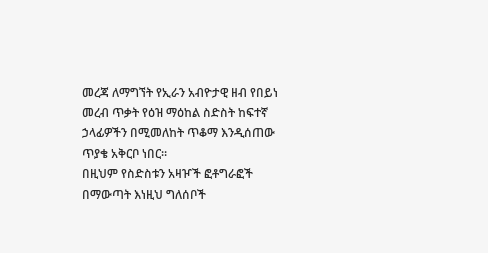መረጃ ለማግኘት የኢራን አብዮታዊ ዘብ የበይነ መረብ ጥቃት የዕዝ ማዕከል ስድስት ከፍተኛ ኃላፊዎችን በሚመለከት ጥቆማ እንዲሰጠው ጥያቄ አቅርቦ ነበር።
በዚህም የስድስቱን አዛዦች ፎቶግራፎች በማውጣት እነዚህ ግለሰቦች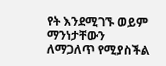የት እንደሚገኙ ወይም ማንነታቸውን ለማጋለጥ የሚያስችል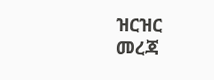ዝርዝር መረጃ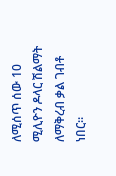ለሚሰጥ ሰው 10 ሚሊዮን ዶላር ሽልማት ለማቅረብ ቃል ገብቶ ነበር።